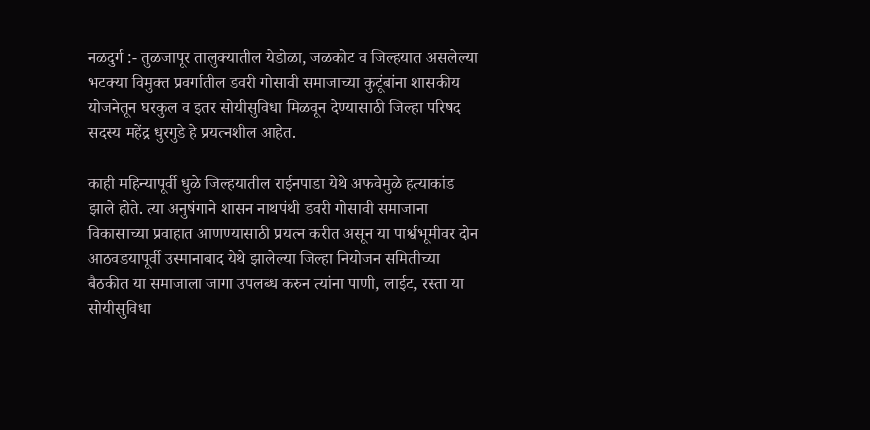नळदुर्ग :- तुळजापूर तालुक्यातील येडोळा, जळकोट व जिल्हयात असलेल्या भटक्या विमुक्त प्रवर्गातील डवरी गोसावी समाजाच्या कुटूंबांना शासकीय योजनेतून घरकुल व इतर सोयीसुविधा मिळवून देण्यासाठी जिल्हा परिषद सदस्य महेंद्र धुरगुडे हे प्रयत्नशील आहेत.

काही महिन्यापूर्वी धुळे जिल्हयातील राईनपाडा येथे अफवेमुळे हत्याकांड झाले होते. त्या अनुषंगाने शासन नाथपंथी डवरी गोसावी समाजाना विकासाच्या प्रवाहात आणण्यासाठी प्रयत्न करीत असून या पार्श्वभूमीवर दोन आठवडयापूर्वी उस्मानाबाद येथे झालेल्या जिल्हा नियोजन समितीच्या बैठकीत या समाजाला जागा उपलब्ध करुन त्यांना पाणी, लाईट, रस्ता या सोयीसुविधा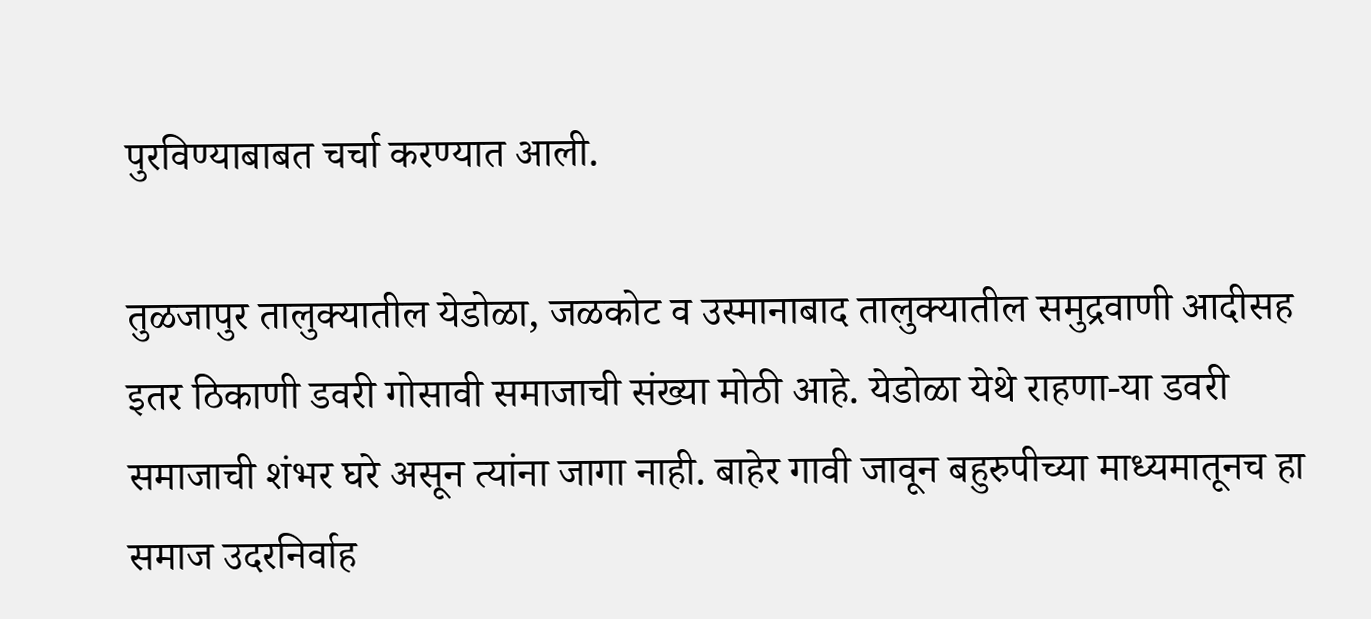पुरविण्याबाबत चर्चा करण्यात आली.

तुळजापुर तालुक्यातील येडोळा, जळकोट व उस्मानाबाद तालुक्यातील समुद्रवाणी आदीसह इतर ठिकाणी डवरी गोसावी समाजाची संख्या मोठी आहे. येडोळा येथे राहणा-या डवरी समाजाची शंभर घरे असून त्यांना जागा नाही. बाहेर गावी जावून बहुरुपीच्या माध्यमातूनच हा समाज उदरनिर्वाह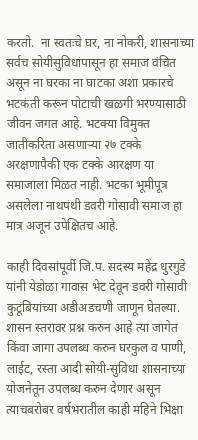करतो.  ना स्वतःचे घर, ना नोकरी, शासनाच्या सर्वच सोयीसुविधांपासून हा समाज वंचित असून ना घरका ना घाटका अशा प्रकारचे भटकंती करून पोटाची खळगी भरण्यासाठी जीवन जगत आहे. भटक्या विमुक्त जातीकरिता असणार्‍या २७ टक्के अरक्षणापैकी एक टक्के आरक्षण या समाजाला मिळत नाही. भटका भूमीपूत्र असलेला नाथपंथी डवरी गोसावी समाज हा मात्र अजून उपेक्षितच आहे.

काही दिवसांपूर्वी जि.प. सदस्य महेंद्र धुरगुडे यांनी येडोळा गावास भेट देवून डवरी गोसावी कुटूंबियांच्या अडीअडचणी जाणून घेतल्या. शासन स्तरावर प्रश्न करुन आहे त्या जागेत किंवा जागा उपलब्ध करुन घरकुल व पाणी, लाईट, रस्ता आदी सोयी-सुविधा शासनाच्या योजनेतून उपलब्ध करुन देणार असून त्याचबरोबर वर्षभरातील काही महिने भिक्षा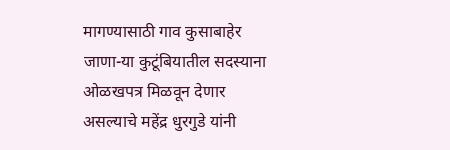मागण्यासाठी गाव कुसाबाहेर जाणा-या कुटूंबियातील सदस्याना ओळखपत्र मिळवून देणार असल्याचे महेंद्र धुरगुडे यांनी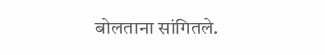बोलताना सांगितले.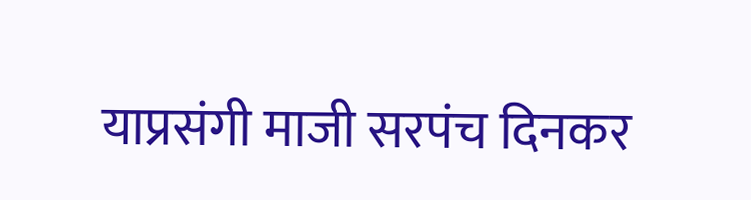याप्रसंगी माजी सरपंच दिनकर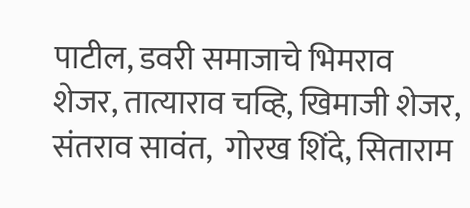पाटील, डवरी समाजाचे भिमराव शेजर, तात्याराव चव्हि, खिमाजी शेजर, संतराव सावंत,  गोरख शिंदे, सिताराम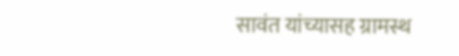सावंत यांच्यासह ग्रामस्थ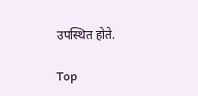उपस्थित होते.

Top